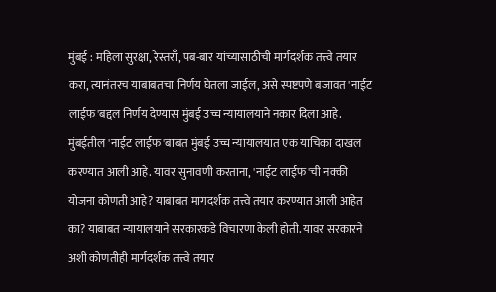मुंबई : महिला सुरक्षा, रेस्तराँ, पब-बार यांच्यासाठीची मार्गदर्शक तत्त्वे तयार करा, त्यानंतरच याबाबतचा निर्णय घेतला जाईल, असे स्पष्टपणे बजावत 'नाईट लाईफ'बद्दल निर्णय देण्यास मुंबई उच्च न्यायालयाने नकार दिला आहे.
मुंबईतील 'नाईट लाईफ'बाबत मुंबई उच्च न्यायालयात एक याचिका दाखल करण्यात आली आहे. यावर सुनावणी करताना, 'नाईट लाईफ'ची नक्की योजना कोणती आहे? याबाबत मागदर्शक तत्त्वे तयार करण्यात आली आहेत का? याबाबत न्यायालयाने सरकारकडे विचारणा केली होती. यावर सरकारने अशी कोणतीही मार्गदर्शक तत्त्वे तयार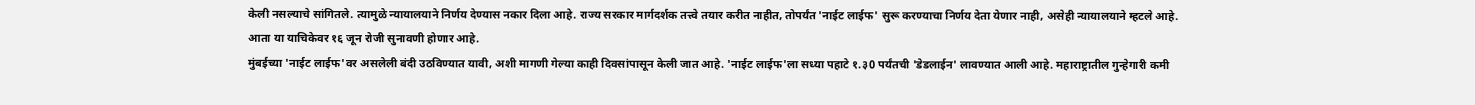केली नसल्याचे सांगितले. त्यामुळे न्यायालयाने निर्णय देण्यास नकार दिला आहे. राज्य सरकार मार्गदर्शक तत्त्वे तयार करीत नाहीत, तोपर्यंत 'नाईट लाईफ' सुरू करण्याचा निर्णय देता येणार नाही, असेही न्यायालयाने म्हटले आहे. आता या याचिकेवर १६ जून रोजी सुनावणी होणार आहे.
मुंबईच्या 'नाईट लाईफ'वर असलेली बंदी उठविण्यात यावी, अशी मागणी गेल्या काही दिवसांपासून केली जात आहे. 'नाईट लाईफ'ला सध्या पहाटे १.३0 पर्यंतची 'डेडलाईन' लावण्यात आली आहे. महाराष्ट्रातील गुन्हेगारी कमी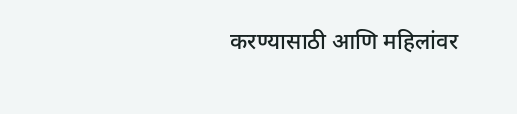करण्यासाठी आणि महिलांवर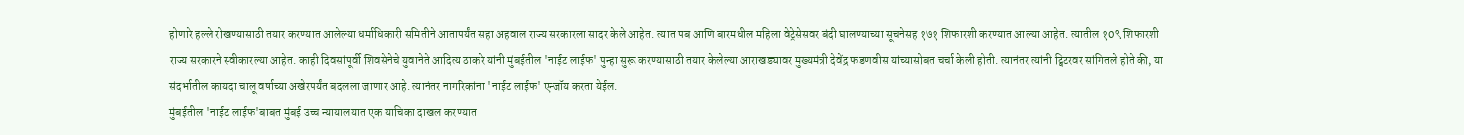होणारे हल्ले रोखण्यासाठी तयार करण्यात आलेल्या धर्माधिकारी समितीने आतापर्यंत सहा अहवाल राज्य सरकारला सादर केले आहेत. त्यात पब आणि बारमधील महिला वेट्रेसेसवर बंदी घालण्याच्या सूचनेसह १७१ शिफारशी करण्यात आल्या आहेत. त्यातील १0९ शिफारशी राज्य सरकारने स्वीकारल्या आहेत. काही दिवसांपूर्वी शिवसेनेचे युवानेते आदित्य ठाकरे यांनी मुंबईतील 'नाईट लाईफ' पुन्हा सुरू करण्यासाठी तयार केलेल्या आराखड्यावर मुख्यमंत्री देवेंद्र फडणवीस यांच्यासोबत चर्चा केली होती. त्यानंतर त्यांनी ट्विटरवर सांगितले होते की, या संदर्भातील कायदा चालू वर्षाच्या अखेरपर्यंत बदलला जाणार आहे. त्यानंतर नागरिकांना 'नाईट लाईफ' एन्जॉय करता येईल.
मुंबईतील 'नाईट लाईफ'बाबत मुंबई उच्च न्यायालयात एक याचिका दाखल करण्यात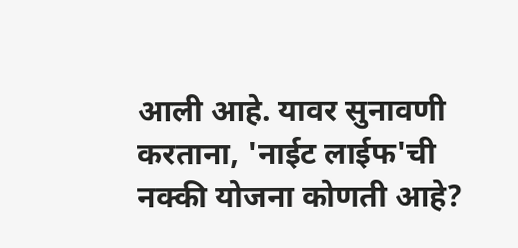आली आहे. यावर सुनावणी करताना, 'नाईट लाईफ'ची नक्की योजना कोणती आहे?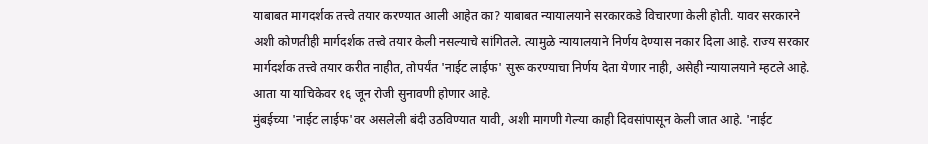याबाबत मागदर्शक तत्त्वे तयार करण्यात आली आहेत का? याबाबत न्यायालयाने सरकारकडे विचारणा केली होती. यावर सरकारने अशी कोणतीही मार्गदर्शक तत्त्वे तयार केली नसल्याचे सांगितले. त्यामुळे न्यायालयाने निर्णय देण्यास नकार दिला आहे. राज्य सरकार मार्गदर्शक तत्त्वे तयार करीत नाहीत, तोपर्यंत 'नाईट लाईफ' सुरू करण्याचा निर्णय देता येणार नाही, असेही न्यायालयाने म्हटले आहे. आता या याचिकेवर १६ जून रोजी सुनावणी होणार आहे.
मुंबईच्या 'नाईट लाईफ'वर असलेली बंदी उठविण्यात यावी, अशी मागणी गेल्या काही दिवसांपासून केली जात आहे. 'नाईट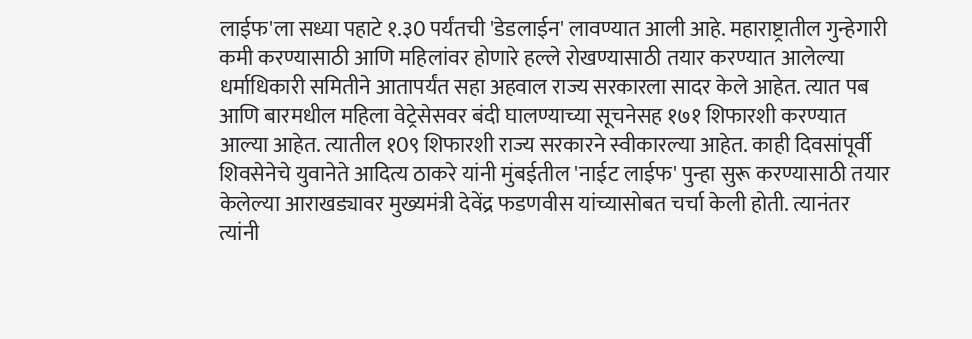लाईफ'ला सध्या पहाटे १.३0 पर्यंतची 'डेडलाईन' लावण्यात आली आहे. महाराष्ट्रातील गुन्हेगारी कमी करण्यासाठी आणि महिलांवर होणारे हल्ले रोखण्यासाठी तयार करण्यात आलेल्या धर्माधिकारी समितीने आतापर्यंत सहा अहवाल राज्य सरकारला सादर केले आहेत. त्यात पब आणि बारमधील महिला वेट्रेसेसवर बंदी घालण्याच्या सूचनेसह १७१ शिफारशी करण्यात आल्या आहेत. त्यातील १0९ शिफारशी राज्य सरकारने स्वीकारल्या आहेत. काही दिवसांपूर्वी शिवसेनेचे युवानेते आदित्य ठाकरे यांनी मुंबईतील 'नाईट लाईफ' पुन्हा सुरू करण्यासाठी तयार केलेल्या आराखड्यावर मुख्यमंत्री देवेंद्र फडणवीस यांच्यासोबत चर्चा केली होती. त्यानंतर त्यांनी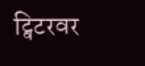ट्विटरवर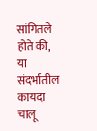सांगितले होते की, या संदर्भातील कायदा चालू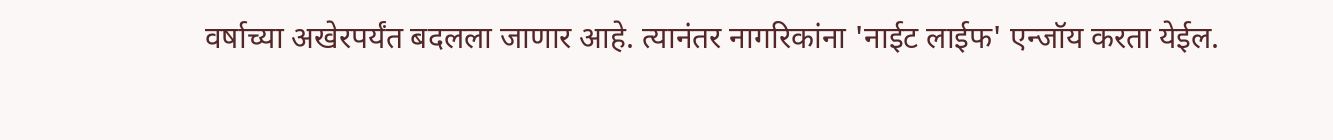वर्षाच्या अखेरपर्यंत बदलला जाणार आहे. त्यानंतर नागरिकांना 'नाईट लाईफ' एन्जॉय करता येईल.